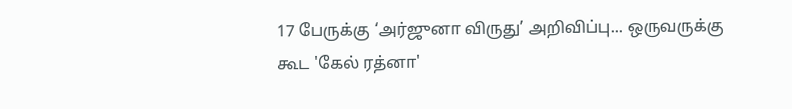17 பேருக்கு ‘அர்ஜுனா விருது’ அறிவிப்பு... ஒருவருக்கு கூட 'கேல் ரத்னா'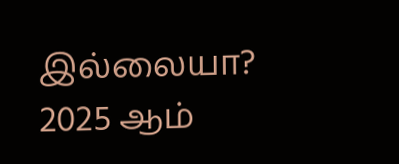இல்லையா?
2025 ஆம்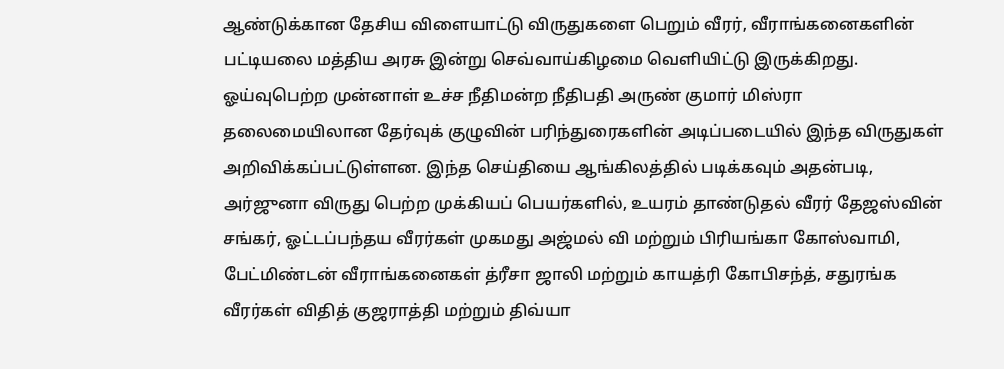ஆண்டுக்கான தேசிய விளையாட்டு விருதுகளை பெறும் வீரர், வீராங்கனைகளின் பட்டியலை மத்திய அரசு இன்று செவ்வாய்கிழமை வெளியிட்டு இருக்கிறது. ஓய்வுபெற்ற முன்னாள் உச்ச நீதிமன்ற நீதிபதி அருண் குமார் மிஸ்ரா தலைமையிலான தேர்வுக் குழுவின் பரிந்துரைகளின் அடிப்படையில் இந்த விருதுகள் அறிவிக்கப்பட்டுள்ளன. இந்த செய்தியை ஆங்கிலத்தில் படிக்கவும் அதன்படி, அர்ஜுனா விருது பெற்ற முக்கியப் பெயர்களில், உயரம் தாண்டுதல் வீரர் தேஜஸ்வின் சங்கர், ஓட்டப்பந்தய வீரர்கள் முகமது அஜ்மல் வி மற்றும் பிரியங்கா கோஸ்வாமி, பேட்மிண்டன் வீராங்கனைகள் த்ரீசா ஜாலி மற்றும் காயத்ரி கோபிசந்த், சதுரங்க வீரர்கள் விதித் குஜராத்தி மற்றும் திவ்யா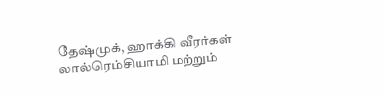தேஷ்முக், ஹாக்கி வீரர்கள் லால்ரெம்சியாமி மற்றும்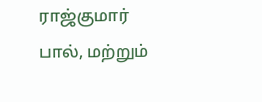ராஜ்குமார் பால், மற்றும்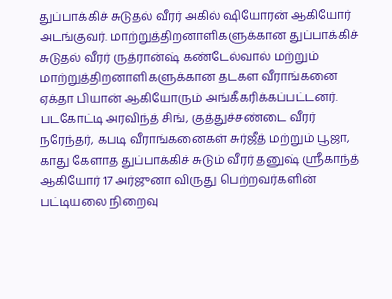துப்பாக்கிச் சுடுதல் வீரர் அகில் ஷியோரன் ஆகியோர் அடங்குவர். மாற்றுத்திறனாளிகளுக்கான துப்பாக்கிச் சுடுதல் வீரர் ருத்ரான்ஷ் கண்டேல்வால் மற்றும் மாற்றுத்திறனாளிகளுக்கான தடகள வீராங்கனை ஏக்தா பியான் ஆகியோரும் அங்கீகரிக்கப்பட்டனர். படகோட்டி அரவிந்த் சிங், குத்துச்சண்டை வீரர் நரேந்தர், கபடி வீராங்கனைகள் சுர்ஜீத் மற்றும் பூஜா, காது கேளாத துப்பாக்கிச் சுடும் வீரர் தனுஷ் ஸ்ரீகாந்த் ஆகியோர் 17 அர்ஜுனா விருது பெற்றவர்களின் பட்டியலை நிறைவு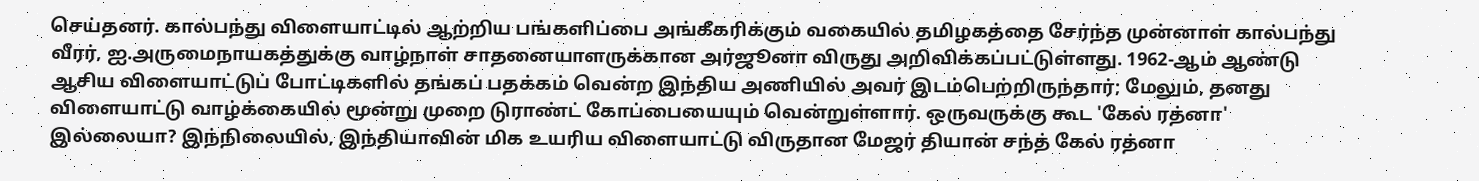செய்தனர். கால்பந்து விளையாட்டில் ஆற்றிய பங்களிப்பை அங்கீகரிக்கும் வகையில் தமிழகத்தை சேர்ந்த முன்னாள் கால்பந்து வீரர், ஐ.அருமைநாயகத்துக்கு வாழ்நாள் சாதனையாளருக்கான அர்ஜூனா விருது அறிவிக்கப்பட்டுள்ளது. 1962-ஆம் ஆண்டு ஆசிய விளையாட்டுப் போட்டிகளில் தங்கப் பதக்கம் வென்ற இந்திய அணியில் அவர் இடம்பெற்றிருந்தார்; மேலும், தனது விளையாட்டு வாழ்க்கையில் மூன்று முறை டுராண்ட் கோப்பையையும் வென்றுள்ளார். ஒருவருக்கு கூட 'கேல் ரத்னா' இல்லையா? இந்நிலையில், இந்தியாவின் மிக உயரிய விளையாட்டு விருதான மேஜர் தியான் சந்த் கேல் ரத்னா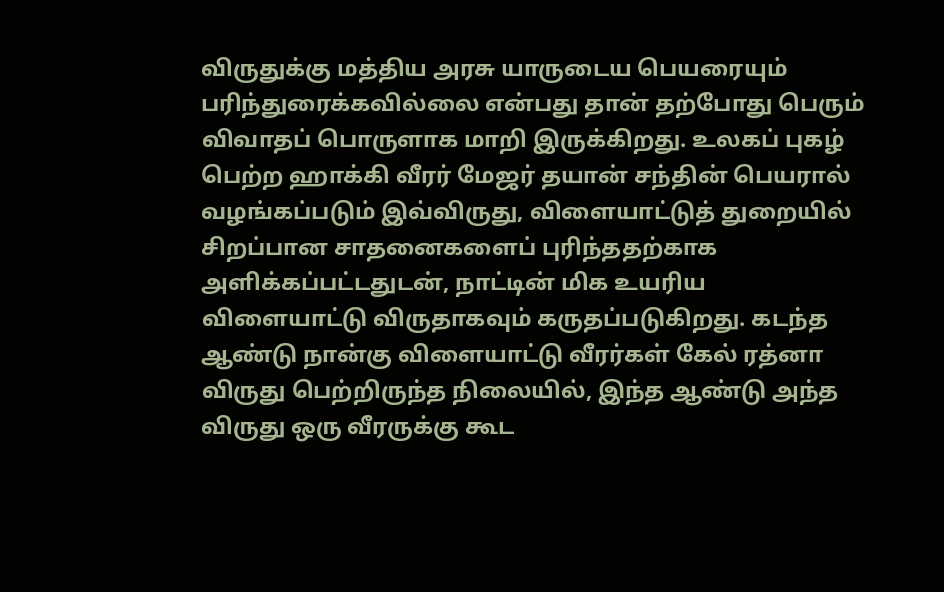விருதுக்கு மத்திய அரசு யாருடைய பெயரையும் பரிந்துரைக்கவில்லை என்பது தான் தற்போது பெரும் விவாதப் பொருளாக மாறி இருக்கிறது. உலகப் புகழ் பெற்ற ஹாக்கி வீரர் மேஜர் தயான் சந்தின் பெயரால் வழங்கப்படும் இவ்விருது, விளையாட்டுத் துறையில் சிறப்பான சாதனைகளைப் புரிந்ததற்காக அளிக்கப்பட்டதுடன், நாட்டின் மிக உயரிய விளையாட்டு விருதாகவும் கருதப்படுகிறது. கடந்த ஆண்டு நான்கு விளையாட்டு வீரர்கள் கேல் ரத்னா விருது பெற்றிருந்த நிலையில், இந்த ஆண்டு அந்த விருது ஒரு வீரருக்கு கூட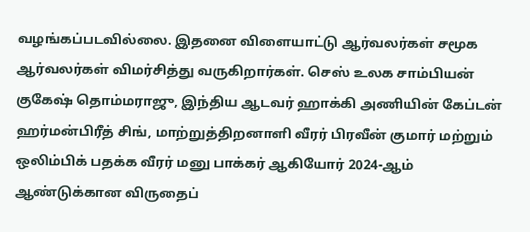வழங்கப்படவில்லை. இதனை விளையாட்டு ஆர்வலர்கள் சமூக ஆர்வலர்கள் விமர்சித்து வருகிறார்கள். செஸ் உலக சாம்பியன் குகேஷ் தொம்மராஜு, இந்திய ஆடவர் ஹாக்கி அணியின் கேப்டன் ஹர்மன்பிரீத் சிங், மாற்றுத்திறனாளி வீரர் பிரவீன் குமார் மற்றும் ஒலிம்பிக் பதக்க வீரர் மனு பாக்கர் ஆகியோர் 2024-ஆம் ஆண்டுக்கான விருதைப்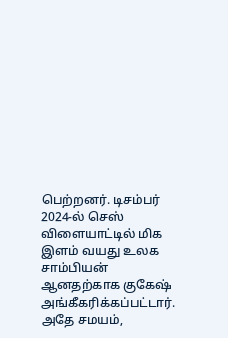பெற்றனர். டிசம்பர் 2024-ல் செஸ் விளையாட்டில் மிக இளம் வயது உலக சாம்பியன் ஆனதற்காக குகேஷ் அங்கீகரிக்கப்பட்டார். அதே சமயம்,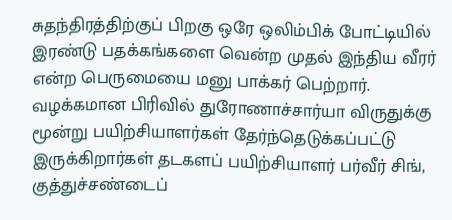சுதந்திரத்திற்குப் பிறகு ஒரே ஒலிம்பிக் போட்டியில் இரண்டு பதக்கங்களை வென்ற முதல் இந்திய வீரர் என்ற பெருமையை மனு பாக்கர் பெற்றார். வழக்கமான பிரிவில் துரோணாச்சார்யா விருதுக்கு மூன்று பயிற்சியாளர்கள் தேர்ந்தெடுக்கப்பட்டு இருக்கிறார்கள் தடகளப் பயிற்சியாளர் பர்வீர் சிங், குத்துச்சண்டைப்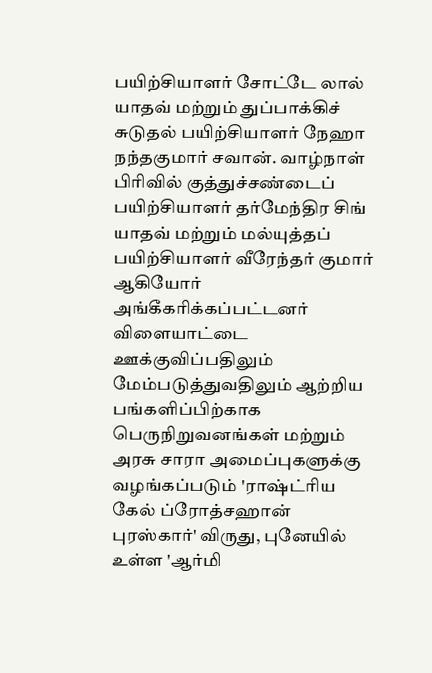பயிற்சியாளர் சோட்டே லால் யாதவ் மற்றும் துப்பாக்கிச் சுடுதல் பயிற்சியாளர் நேஹா நந்தகுமார் சவான். வாழ்நாள் பிரிவில் குத்துச்சண்டைப் பயிற்சியாளர் தர்மேந்திர சிங் யாதவ் மற்றும் மல்யுத்தப் பயிற்சியாளர் வீரேந்தர் குமார் ஆகியோர் அங்கீகரிக்கப்பட்டனர் விளையாட்டை ஊக்குவிப்பதிலும் மேம்படுத்துவதிலும் ஆற்றிய பங்களிப்பிற்காக பெருநிறுவனங்கள் மற்றும் அரசு சாரா அமைப்புகளுக்கு வழங்கப்படும் 'ராஷ்ட்ரிய கேல் ப்ரோத்சஹான் புரஸ்கார்' விருது, புனேயில் உள்ள 'ஆர்மி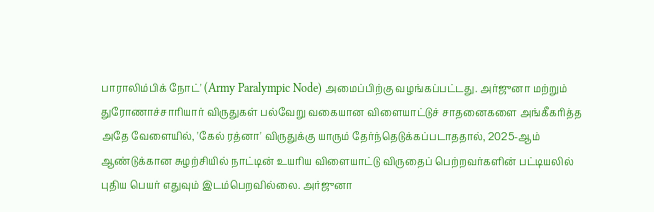பாராலிம்பிக் நோட்' (Army Paralympic Node) அமைப்பிற்கு வழங்கப்பட்டது. அர்ஜுனா மற்றும் துரோணாச்சாரியார் விருதுகள் பல்வேறு வகையான விளையாட்டுச் சாதனைகளை அங்கீகரித்த அதே வேளையில், 'கேல் ரத்னா' விருதுக்கு யாரும் தேர்ந்தெடுக்கப்படாததால், 2025-ஆம் ஆண்டுக்கான சுழற்சியில் நாட்டின் உயரிய விளையாட்டு விருதைப் பெற்றவர்களின் பட்டியலில் புதிய பெயர் எதுவும் இடம்பெறவில்லை. அர்ஜுனா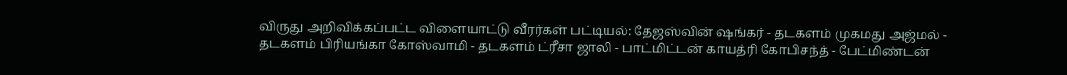விருது அறிவிக்கப்பட்ட விளையாட்டு வீரர்கள் பட்டியல்: தேஜஸ்வின் ஷங்கர் - தடகளம் முகமது அஜ்மல் - தடகளம் பிரியங்கா கோஸ்வாமி - தடகளம் ட்ரீசா ஜாலி - பாட்மிட்டன் காயத்ரி கோபிசந்த் - பேட்மிண்டன்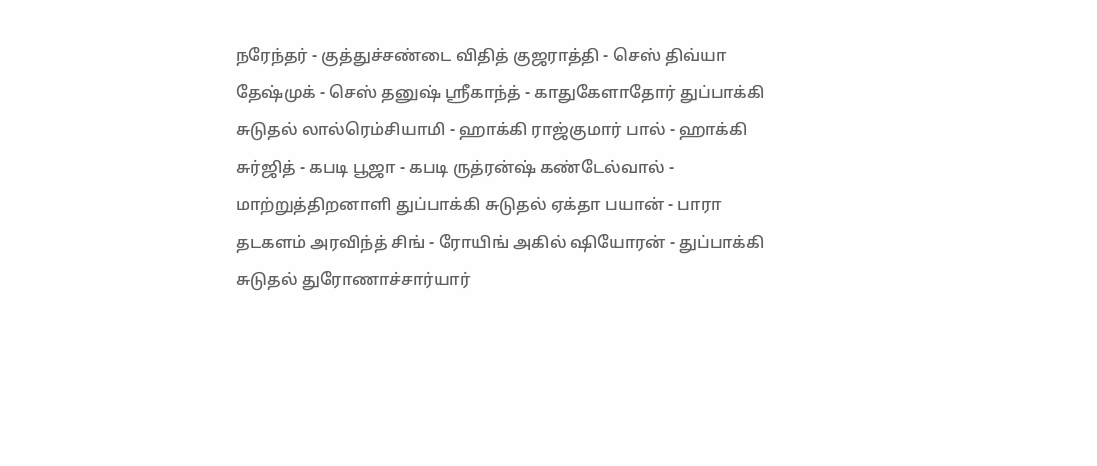நரேந்தர் - குத்துச்சண்டை விதித் குஜராத்தி - செஸ் திவ்யா தேஷ்முக் - செஸ் தனுஷ் ஸ்ரீகாந்த் - காதுகேளாதோர் துப்பாக்கி சுடுதல் லால்ரெம்சியாமி - ஹாக்கி ராஜ்குமார் பால் - ஹாக்கி சுர்ஜித் - கபடி பூஜா - கபடி ருத்ரன்ஷ் கண்டேல்வால் - மாற்றுத்திறனாளி துப்பாக்கி சுடுதல் ஏக்தா பயான் - பாரா தடகளம் அரவிந்த் சிங் - ரோயிங் அகில் ஷியோரன் - துப்பாக்கி சுடுதல் துரோணாச்சார்யார்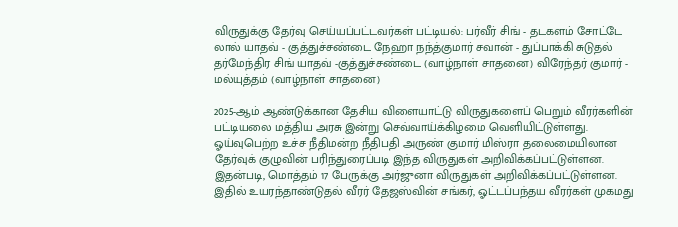விருதுக்கு தேர்வு செய்யப்பட்டவர்கள் பட்டியல்: பர்வீர் சிங் - தடகளம் சோட்டே லால் யாதவ் - குத்துச்சண்டை நேஹா நந்த்குமார் சவான் - துப்பாக்கி சுடுதல் தர்மேந்திர சிங் யாதவ் -குத்துச்சண்டை (வாழ்நாள் சாதனை) விரேந்தர் குமார் - மல்யுத்தம் (வாழ்நாள் சாதனை)

2025-ஆம் ஆண்டுக்கான தேசிய விளையாட்டு விருதுகளைப் பெறும் வீரர்களின் பட்டியலை மத்திய அரசு இன்று செவ்வாய்க்கிழமை வெளியிட்டுள்ளது. ஓய்வுபெற்ற உச்ச நீதிமன்ற நீதிபதி அருண் குமார் மிஸ்ரா தலைமையிலான தேர்வுக் குழுவின் பரிந்துரைப்படி இந்த விருதுகள் அறிவிக்கப்பட்டுள்ளன.
இதன்படி, மொத்தம் 17 பேருக்கு அர்ஜுனா விருதுகள் அறிவிக்கப்பட்டுள்ளன. இதில் உயரந்தாண்டுதல் வீரர் தேஜஸ்வின் சங்கர், ஓட்டப்பந்தய வீரர்கள் முகமது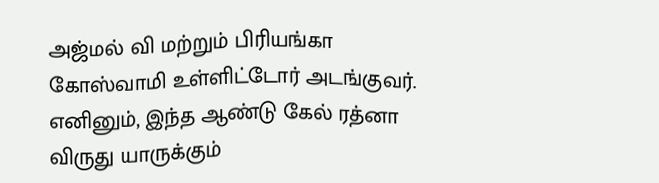அஜ்மல் வி மற்றும் பிரியங்கா கோஸ்வாமி உள்ளிட்டோர் அடங்குவர். எனினும், இந்த ஆண்டு கேல் ரத்னா விருது யாருக்கும்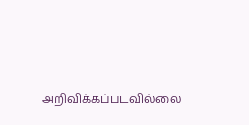அறிவிக்கப்படவில்லை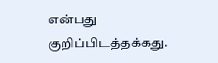என்பது குறிப்பிடத்தக்கது.